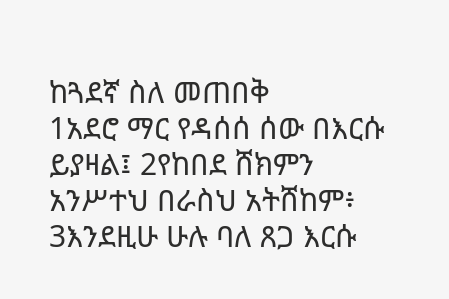ከጓደኛ ስለ መጠበቅ
1አደሮ ማር የዳሰሰ ሰው በእርሱ ይያዛል፤ 2የከበደ ሸክምን አንሥተህ በራስህ አትሸከም፥ 3እንደዚሁ ሁሉ ባለ ጸጋ እርሱ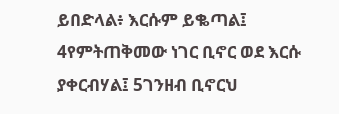ይበድላል፥ እርሱም ይቈጣል፤ 4የምትጠቅመው ነገር ቢኖር ወደ እርሱ ያቀርብሃል፤ 5ገንዘብ ቢኖርህ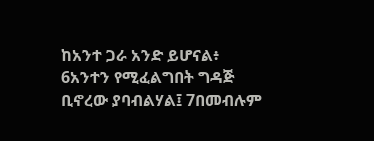ከአንተ ጋራ አንድ ይሆናል፥ 6አንተን የሚፈልግበት ግዳጅ ቢኖረው ያባብልሃል፤ 7በመብሉም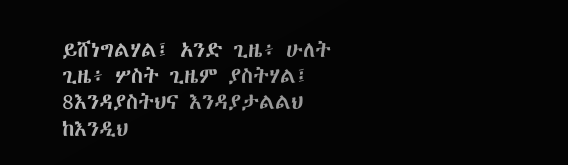ይሸነግልሃል፤ አንድ ጊዜ፥ ሁለት ጊዜ፥ ሦስት ጊዜም ያስትሃል፤ 8እንዳያስትህና እንዳያታልልህ ከእንዲህ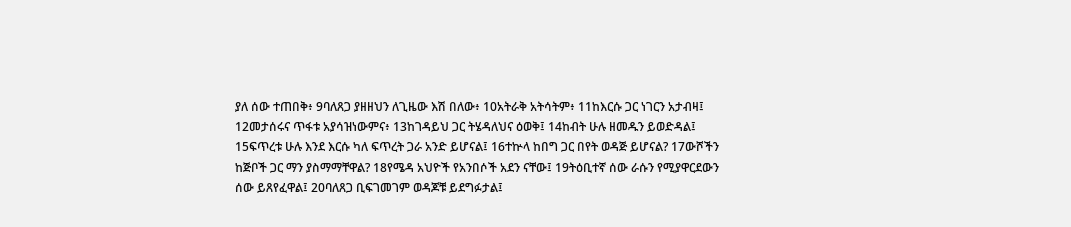ያለ ሰው ተጠበቅ፥ 9ባለጸጋ ያዘዘህን ለጊዜው እሽ በለው፥ 10አትራቅ አትሳትም፥ 11ከእርሱ ጋር ነገርን አታብዛ፤ 12መታሰሩና ጥፋቱ አያሳዝነውምና፥ 13ከገዳይህ ጋር ትሄዳለህና ዕወቅ፤ 14ከብት ሁሉ ዘመዱን ይወድዳል፤ 15ፍጥረቱ ሁሉ እንደ እርሱ ካለ ፍጥረት ጋራ አንድ ይሆናል፤ 16ተኵላ ከበግ ጋር በየት ወዳጅ ይሆናል? 17ውሾችን ከጅቦች ጋር ማን ያስማማቸዋል? 18የሜዳ አህዮች የአንበሶች አደን ናቸው፤ 19ትዕቢተኛ ሰው ራሱን የሚያዋርደውን ሰው ይጸየፈዋል፤ 20ባለጸጋ ቢፍገመገም ወዳጆቹ ይደግፉታል፤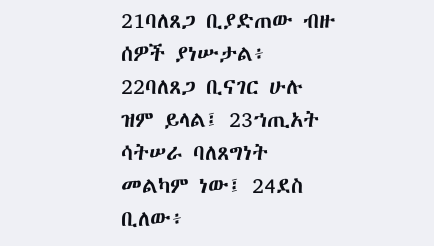21ባለጸጋ ቢያድጠው ብዙ ሰዎች ያነሡታል፥ 22ባለጸጋ ቢናገር ሁሉ ዝም ይላል፤ 23ኀጢአት ሳትሠራ ባለጸግነት መልካም ነው፤ 24ደስ ቢለው፥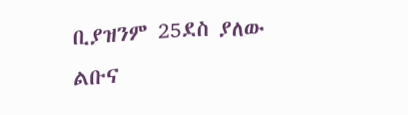ቢያዝንም 25ደስ ያለው ልቡና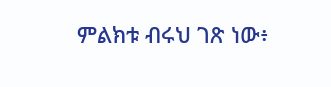ምልክቱ ብሩህ ገጽ ነው፥